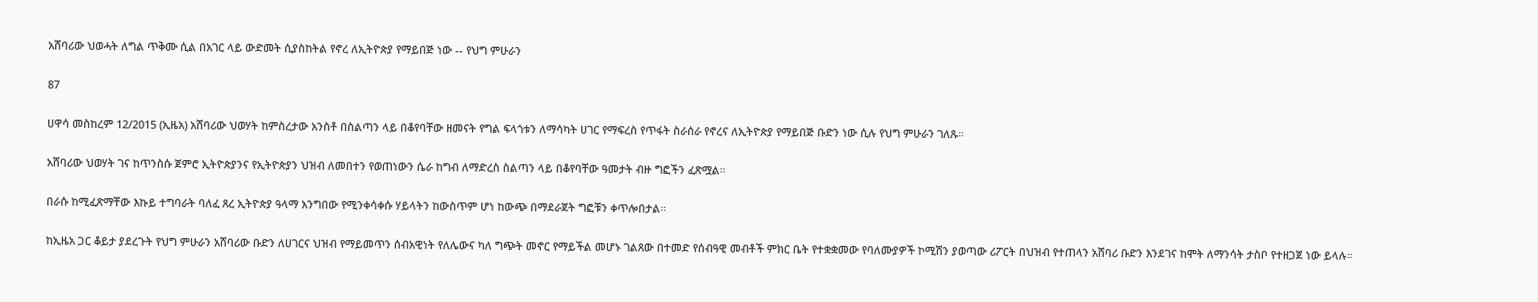አሸባሪው ህወሓት ለግል ጥቅሙ ሲል በአገር ላይ ውድመት ሲያስከትል የኖረ ለኢትዮጵያ የማይበጅ ነው -- የህግ ምሁራን

87

ሀዋሳ መስከረም 12/2015 (ኢዜአ) አሸባሪው ህወሃት ከምስረታው አንስቶ በስልጣን ላይ በቆየባቸው ዘመናት የግል ፍላጎቱን ለማሳካት ሀገር የማፍረስ የጥፋት ስራሰራ የኖረና ለኢትዮጵያ የማይበጅ ቡድን ነው ሲሉ የህግ ምሁራን ገለጹ።

አሸባሪው ህወሃት ገና ከጥንስሱ ጀምሮ ኢትዮጵያንና የኢትዮጵያን ህዝብ ለመበተን የወጠነውን ሴራ ከግብ ለማድረስ ስልጣን ላይ በቆየባቸው ዓመታት ብዙ ግፎችን ፈጽሟል።

በራሱ ከሚፈጽማቸው እኩይ ተግባራት ባለፈ ጸረ ኢትዮጵያ ዓላማ አንግበው የሚንቀሳቀሱ ሃይላትን ከውስጥም ሆነ ከውጭ በማደራጀት ግፎቹን ቀጥሎበታል።

ከኢዜአ ጋር ቆይታ ያደረጉት የህግ ምሁራን አሸባሪው ቡድን ለሀገርና ህዝብ የማይመጥን ሰብአዊነት የለሌውና ካለ ግጭት መኖር የማይችል መሆኑ ገልጸው በተመድ የሰብዓዊ መብቶች ምክር ቤት የተቋቋመው የባለሙያዎች ኮሚሽን ያወጣው ሪፖርት በህዝብ የተጠላን አሸባሪ ቡድን እንደገና ከሞት ለማንሳት ታስቦ የተዘጋጀ ነው ይላሉ።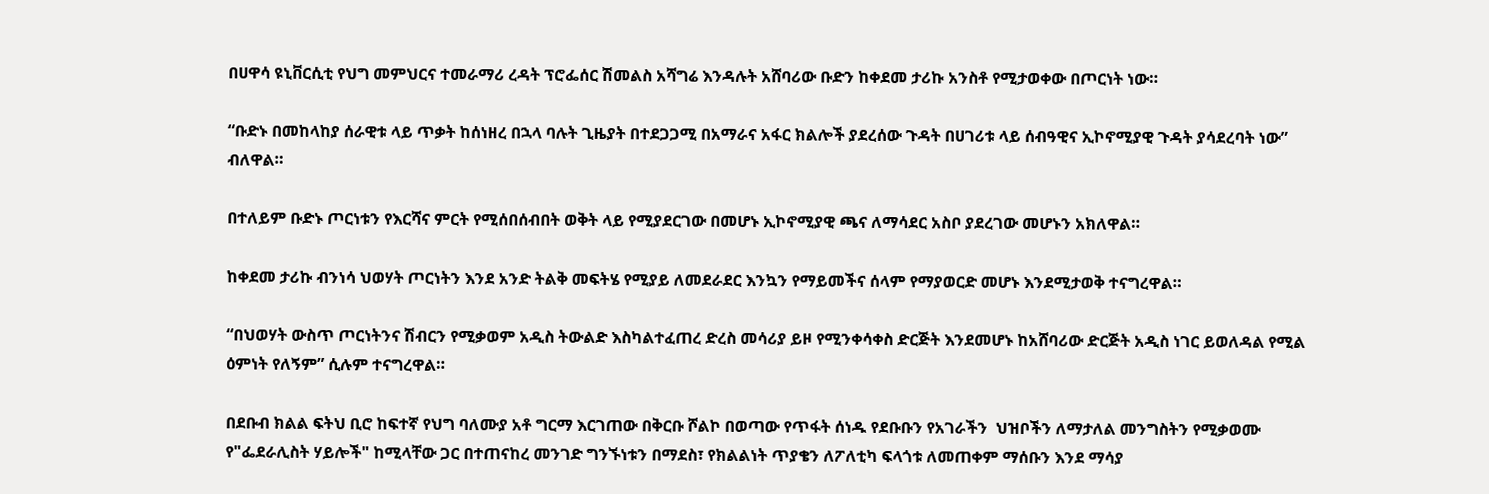በሀዋሳ ዩኒቨርሲቲ የህግ መምህርና ተመራማሪ ረዳት ፕሮፌሰር ሽመልስ አሻግሬ እንዳሉት አሸባሪው ቡድን ከቀደመ ታሪኩ አንስቶ የሚታወቀው በጦርነት ነው።

“ቡድኑ በመከላከያ ሰራዊቱ ላይ ጥቃት ከሰነዘረ በኋላ ባሉት ጊዜያት በተደጋጋሚ በአማራና አፋር ክልሎች ያደረሰው ጉዳት በሀገሪቱ ላይ ሰብዓዊና ኢኮኖሚያዊ ጉዳት ያሳደረባት ነው” ብለዋል።

በተለይም ቡድኑ ጦርነቱን የእርሻና ምርት የሚሰበሰብበት ወቅት ላይ የሚያደርገው በመሆኑ ኢኮኖሚያዊ ጫና ለማሳደር አስቦ ያደረገው መሆኑን አክለዋል።

ከቀደመ ታሪኩ ብንነሳ ህወሃት ጦርነትን እንደ አንድ ትልቅ መፍትሄ የሚያይ ለመደራደር እንኳን የማይመችና ሰላም የማያወርድ መሆኑ እንደሚታወቅ ተናግረዋል።

“በህወሃት ውስጥ ጦርነትንና ሽብርን የሚቃወም አዲስ ትውልድ እስካልተፈጠረ ድረስ መሳሪያ ይዞ የሚንቀሳቀስ ድርጅት እንደመሆኑ ከአሸባሪው ድርጅት አዲስ ነገር ይወለዳል የሚል ዕምነት የለኝም” ሲሉም ተናግረዋል።

በደቡብ ክልል ፍትህ ቢሮ ከፍተኛ የህግ ባለሙያ አቶ ግርማ እርገጠው በቅርቡ ሾልኮ በወጣው የጥፋት ሰነዱ የደቡቡን የአገራችን  ህዝቦችን ለማታለል መንግስትን የሚቃወሙ የ"ፌደራሊስት ሃይሎች" ከሚላቸው ጋር በተጠናከረ መንገድ ግንኙነቱን በማደስ፣ የክልልነት ጥያቄን ለፖለቲካ ፍላጎቱ ለመጠቀም ማሰቡን እንደ ማሳያ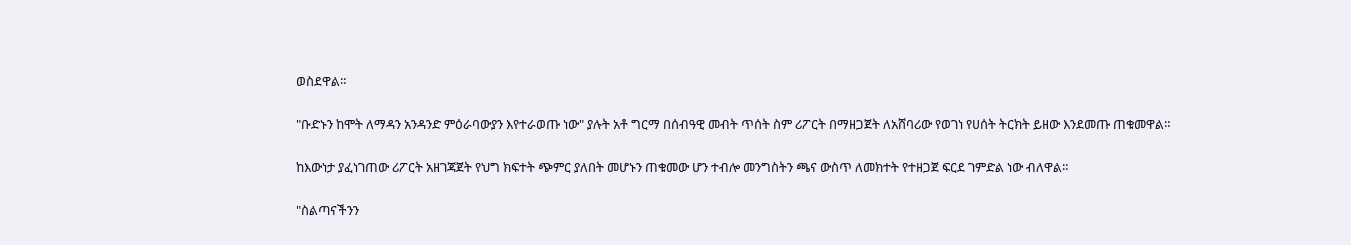ወስደዋል።

"ቡድኑን ከሞት ለማዳን አንዳንድ ምዕራባውያን እየተራወጡ ነው" ያሉት አቶ ግርማ በሰብዓዊ መብት ጥሰት ስም ሪፖርት በማዘጋጀት ለአሸባሪው የወገነ የሀሰት ትርክት ይዘው እንደመጡ ጠቁመዋል።

ከእውነታ ያፈነገጠው ሪፖርት አዘገጃጀት የህግ ክፍተት ጭምር ያለበት መሆኑን ጠቁመው ሆን ተብሎ መንግስትን ጫና ውስጥ ለመክተት የተዘጋጀ ፍርደ ገምድል ነው ብለዋል።

"ስልጣናችንን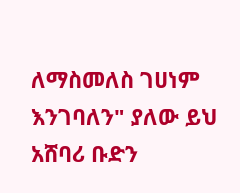ለማስመለስ ገሀነም እንገባለን" ያለው ይህ አሸባሪ ቡድን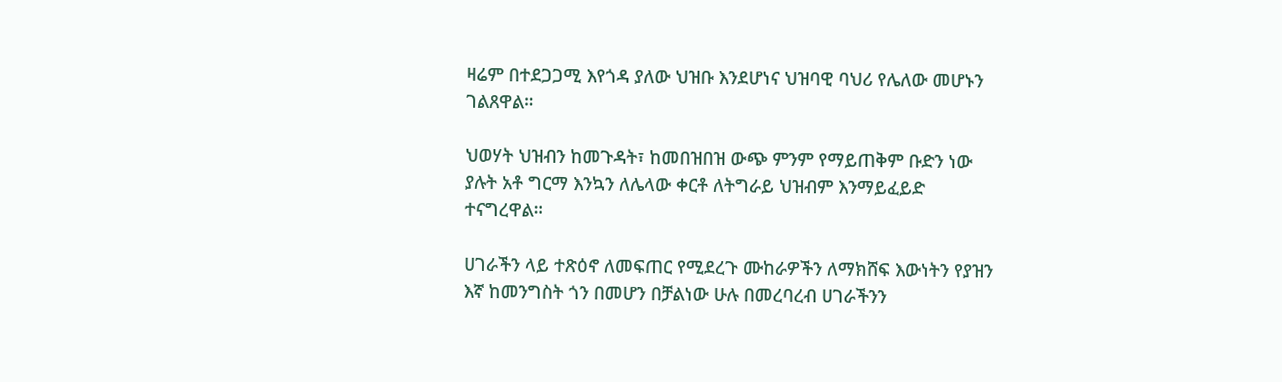ዛሬም በተደጋጋሚ እየጎዳ ያለው ህዝቡ እንደሆነና ህዝባዊ ባህሪ የሌለው መሆኑን ገልጸዋል።

ህወሃት ህዝብን ከመጉዳት፣ ከመበዝበዝ ውጭ ምንም የማይጠቅም ቡድን ነው ያሉት አቶ ግርማ እንኳን ለሌላው ቀርቶ ለትግራይ ህዝብም እንማይፈይድ ተናግረዋል።

ሀገራችን ላይ ተጽዕኖ ለመፍጠር የሚደረጉ ሙከራዎችን ለማክሸፍ እውነትን የያዝን እኛ ከመንግስት ጎን በመሆን በቻልነው ሁሉ በመረባረብ ሀገራችንን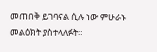መጠበቅ ይገባናል ሲሉ ነው ምሁራኑ መልዕክት ያስተላለፉት።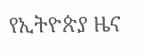የኢትዮጵያ ዜና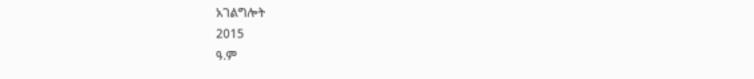አገልግሎት
2015
ዓ.ም